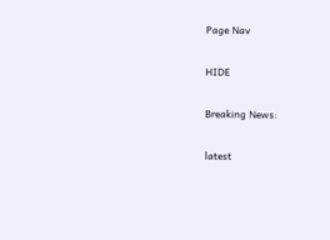Page Nav

HIDE

Breaking News:

latest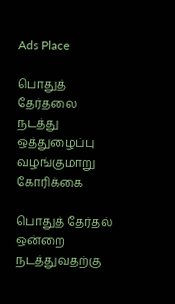Ads Place

பொதுத் தேர்தலை நடத்து ஒத்துழைப்பு வழங்குமாறு கோரிக்கை

பொதுத் தேர்தல் ஒன்றை நடத்துவதற்கு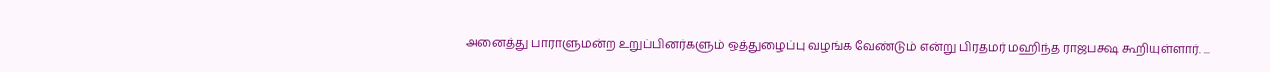அனைத்து பாராளுமன்ற உறுப்பினர்களும் ஒத்துழைப்பு வழங்க வேண்டும் என்று பிரதமர் மஹிந்த ராஜபக்ஷ கூறியுள்ளார். ...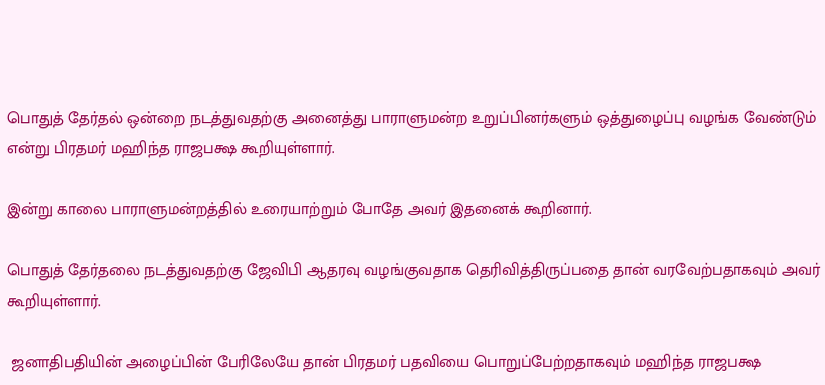பொதுத் தேர்தல் ஒன்றை நடத்துவதற்கு அனைத்து பாராளுமன்ற உறுப்பினர்களும் ஒத்துழைப்பு வழங்க வேண்டும் என்று பிரதமர் மஹிந்த ராஜபக்ஷ கூறியுள்ளார்.

இன்று காலை பாராளுமன்றத்தில் உரையாற்றும் போதே அவர் இதனைக் கூறினார்.

பொதுத் தேர்தலை நடத்துவதற்கு ஜேவிபி ஆதரவு வழங்குவதாக தெரிவித்திருப்பதை தான் வரவேற்பதாகவும் அவர் கூறியுள்ளார்.

 ஜனாதிபதியின் அழைப்பின் பேரிலேயே தான் பிரதமர் பதவியை பொறுப்பேற்றதாகவும் மஹிந்த ராஜபக்ஷ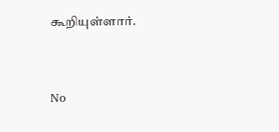கூறியுள்ளார்.


No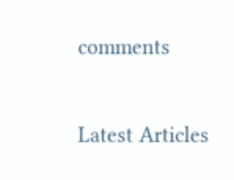comments

Latest Articles